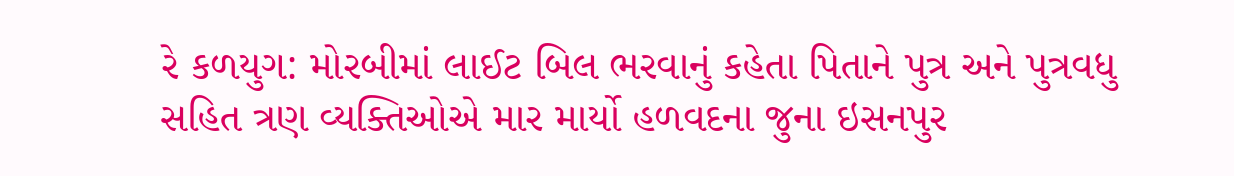રે કળયુગ: મોરબીમાં લાઈટ બિલ ભરવાનું કહેતા પિતાને પુત્ર અને પુત્રવધુ સહિત ત્રણ વ્યક્તિઓએ માર માર્યો હળવદના જુના ઇસનપુર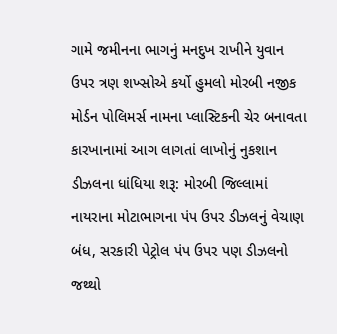ગામે જમીનના ભાગનું મનદુખ રાખીને યુવાન ઉપર ત્રણ શખ્સોએ કર્યો હુમલો મોરબી નજીક મોર્ડન પોલિમર્સ નામના પ્લાસ્ટિકની ચેર બનાવતા કારખાનામાં આગ લાગતાં લાખોનું નુકશાન ડીઝલના ધાંધિયા શરૂ: મોરબી જિલ્લામાં નાયરાના મોટાભાગના પંપ ઉપર ડીઝલનું વેચાણ બંધ, સરકારી પેટ્રોલ પંપ ઉપર પણ ડીઝલનો જથ્થો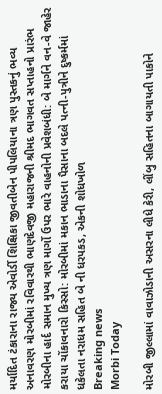મર્યાદિત ટંકારાના રાજ્ય એવોર્ડી શિક્ષિકા જીવતીબેન પીપલિયાના ત્રણ પુસ્તકનું ભવ્ય અનાવરણ મોરબીમાં રવિવારથી ભાણદેવજી મહારાજની શ્રીમદ ભાગવત સપ્તાહનો પ્રારંભ મોરબીના હાર્દ સમાન મુખ્ય ત્રણ માર્ગો ઉપર ભારે વાહનોની પ્રવેશબંધી: બે માર્ગને વન-વે જાહેર કરાયા ચોંકાવનારો કિસ્સો: મોરબીમાં મકાન ભાડાના પૈસાના બદલે પત્ની-પુત્રીને દુષ્કર્મમાં ધકેલતા નરાધમ સહિત બે ની ધરપકડ, એકની શોધખોળ
Breaking news
Morbi Today

મોરબી જીલ્લામાં વાવાઝોડાની અસરના લીધે કેરી, લીંબુ સહિતના બાગાયતી પાકોને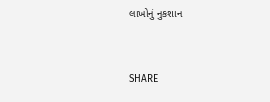લાખોનું નુકશાન


SHARE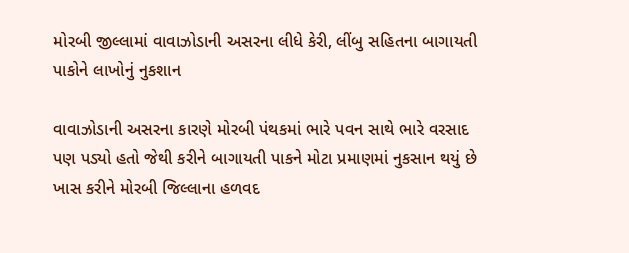મોરબી જીલ્લામાં વાવાઝોડાની અસરના લીધે કેરી, લીંબુ સહિતના બાગાયતી પાકોને લાખોનું નુકશાન

વાવાઝોડાની અસરના કારણે મોરબી પંથકમાં ભારે પવન સાથે ભારે વરસાદ પણ પડ્યો હતો જેથી કરીને બાગાયતી પાકને મોટા પ્રમાણમાં નુકસાન થયું છે ખાસ કરીને મોરબી જિલ્લાના હળવદ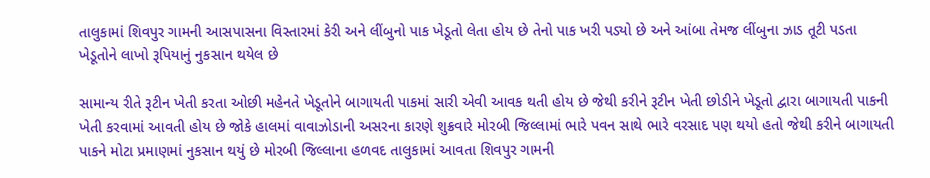તાલુકામાં શિવપુર ગામની આસપાસના વિસ્તારમાં કેરી અને લીંબુનો પાક ખેડૂતો લેતા હોય છે તેનો પાક ખરી પડ્યો છે અને આંબા તેમજ લીંબુના ઝાડ તૂટી પડતા ખેડૂતોને લાખો રૂપિયાનું નુકસાન થયેલ છે

સામાન્ય રીતે રૂટીન ખેતી કરતા ઓછી મહેનતે ખેડૂતોને બાગાયતી પાકમાં સારી એવી આવક થતી હોય છે જેથી કરીને રૂટીન ખેતી છોડીને ખેડૂતો દ્વારા બાગાયતી પાકની ખેતી કરવામાં આવતી હોય છે જોકે હાલમાં વાવાઝોડાની અસરના કારણે શુક્રવારે મોરબી જિલ્લામાં ભારે પવન સાથે ભારે વરસાદ પણ થયો હતો જેથી કરીને બાગાયતી પાકને મોટા પ્રમાણમાં નુકસાન થયું છે મોરબી જિલ્લાના હળવદ તાલુકામાં આવતા શિવપુર ગામની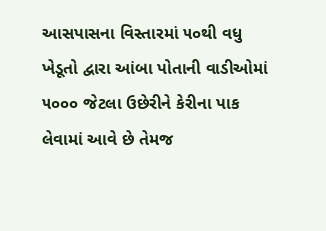આસપાસના વિસ્તારમાં ૫૦થી વધુ ખેડૂતો દ્વારા આંબા પોતાની વાડીઓમાં ૫૦૦૦ જેટલા ઉછેરીને કેરીના પાક લેવામાં આવે છે તેમજ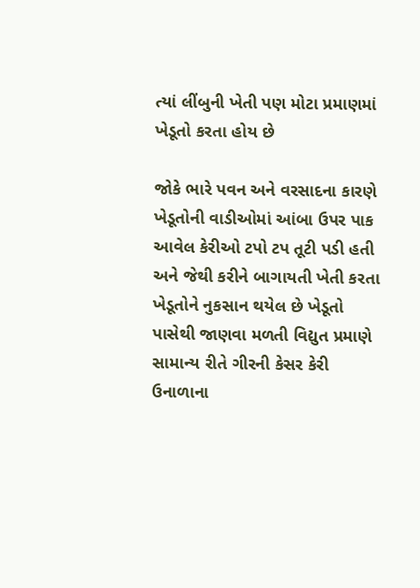ત્યાં લીંબુની ખેતી પણ મોટા પ્રમાણમાં ખેડૂતો કરતા હોય છે

જોકે ભારે પવન અને વરસાદના કારણે ખેડૂતોની વાડીઓમાં આંબા ઉપર પાક આવેલ કેરીઓ ટપો ટપ તૂટી પડી હતી અને જેથી કરીને બાગાયતી ખેતી કરતા ખેડૂતોને નુકસાન થયેલ છે ખેડૂતો પાસેથી જાણવા મળતી વિદ્યુત પ્રમાણે સામાન્ય રીતે ગીરની કેસર કેરી ઉનાળાના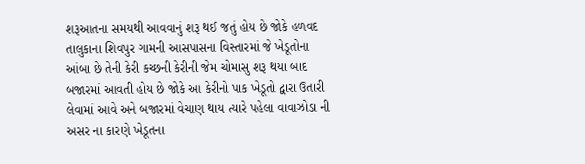શરૂઆતના સમયથી આવવાનું શરૂ થઈ જતું હોય છે જોકે હળવદ તાલુકાના શિવપુર ગામની આસપાસના વિસ્તારમાં જે ખેડૂતોના આંબા છે તેની કેરી કચ્છની કેરીની જેમ ચોમાસુ શરૂ થયા બાદ બજારમાં આવતી હોય છે જોકે આ કેરીનો પાક ખેડૂતો દ્વારા ઉતારી લેવામાં આવે અને બજારમાં વેચાણ થાય ત્યારે પહેલા વાવાઝોડા ની અસર ના કારણે ખેડૂતના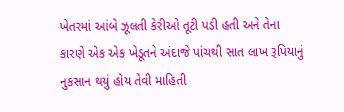ખેતરમાં આંબે ઝૂલતી કેરીઓ તૂટી પડી હતી અને તેના કારણે એક એક ખેડૂતને અંદાજે પાંચથી સાત લાખ રૂપિયાનું નુકસાન થયું હોય તેવી માહિતી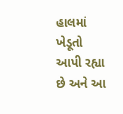હાલમાં ખેડૂતો આપી રહ્યા છે અને આ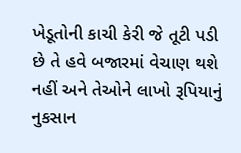ખેડૂતોની કાચી કેરી જે તૂટી પડી છે તે હવે બજારમાં વેચાણ થશે નહીં અને તેઓને લાખો રૂપિયાનું નુકસાન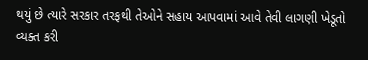થયું છે ત્યારે સરકાર તરફથી તેઓને સહાય આપવામાં આવે તેવી લાગણી ખેડૂતો વ્યક્ત કરી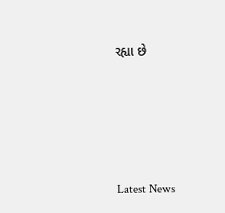રહ્યા છે






Latest News